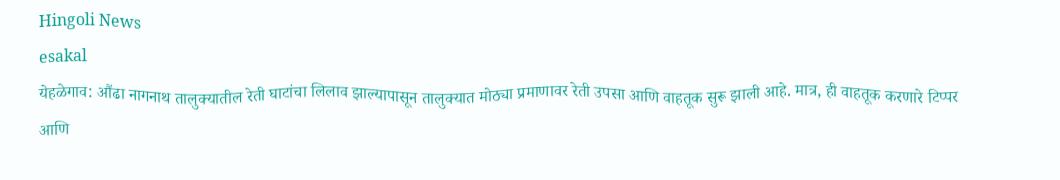Hingoli News
esakal
येहळेगाव: औंढा नागनाथ तालुक्यातील रेती घाटांचा लिलाव झाल्यापासून तालुक्यात मोठ्या प्रमाणावर रेती उपसा आणि वाहतूक सुरू झाली आहे. मात्र, ही वाहतूक करणारे टिप्पर आणि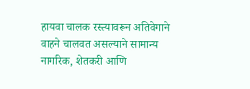हायवा चालक रस्त्यावरून अतिवेगाने वाहने चालवत असल्याने सामान्य नागरिक, शेतकरी आणि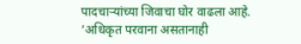पादचाऱ्यांच्या जिवाचा घोर वाढला आहे.
‘अधिकृत परवाना असतानाही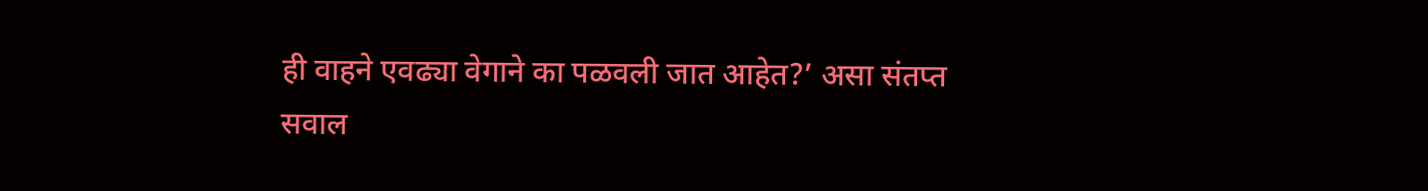ही वाहने एवढ्या वेगाने का पळवली जात आहेत?’ असा संतप्त सवाल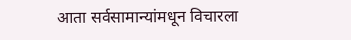आता सर्वसामान्यांमधून विचारला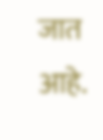जात आहे.